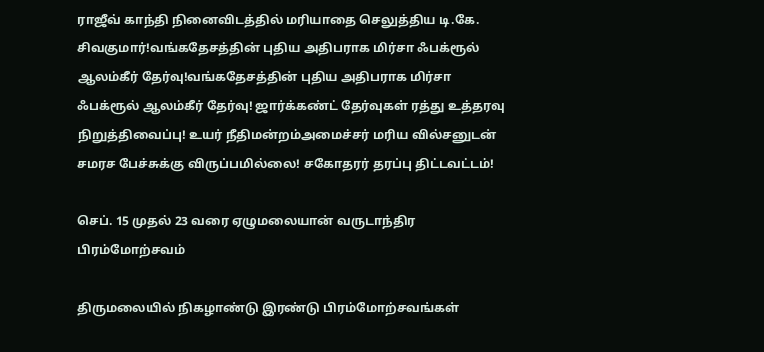ராஜீவ் காந்தி நினைவிடத்தில் மரியாதை செலுத்திய டி.கே. சிவகுமார்!வங்கதேசத்தின் புதிய அதிபராக மிர்சா ஃபக்ரூல் ஆலம்கீர் தேர்வு!வங்கதேசத்தின் புதிய அதிபராக மிர்சா ஃபக்ரூல் ஆலம்கீர் தேர்வு! ஜார்க்கண்ட் தேர்வுகள் ரத்து உத்தரவு நிறுத்திவைப்பு! உயர் நீதிமன்றம்அமைச்சர் மரிய வில்சனுடன் சமரச பேச்சுக்கு விருப்பமில்லை! சகோதரர் தரப்பு திட்டவட்டம்!

செப். 15 முதல் 23 வரை ஏழுமலையான் வருடாந்திர பிரம்மோற்சவம்

திருமலையில் நிகழாண்டு இரண்டு பிரம்மோற்சவங்கள்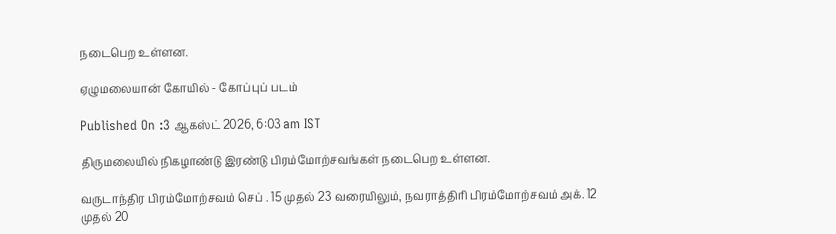நடைபெற உள்ளன.

ஏழுமலையான் கோயில் - கோப்புப் படம்

Published On :3 ஆகஸ்ட் 2026, 6:03 am IST

திருமலையில் நிகழாண்டு இரண்டு பிரம்மோற்சவங்கள் நடைபெற உள்ளன.

வருடாந்திர பிரம்மோற்சவம் செப் . 15 முதல் 23 வரையிலும், நவராத்திரி பிரம்மோற்சவம் அக். 12 முதல் 20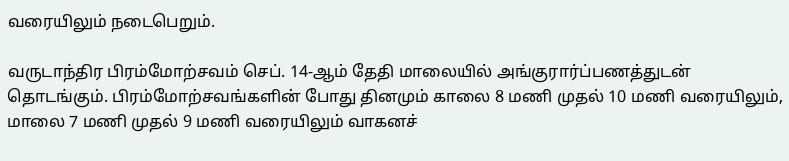வரையிலும் நடைபெறும்.

வருடாந்திர பிரம்மோற்சவம் செப். 14-ஆம் தேதி மாலையில் அங்குரார்ப்பணத்துடன் தொடங்கும். பிரம்மோற்சவங்களின் போது தினமும் காலை 8 மணி முதல் 10 மணி வரையிலும், மாலை 7 மணி முதல் 9 மணி வரையிலும் வாகனச்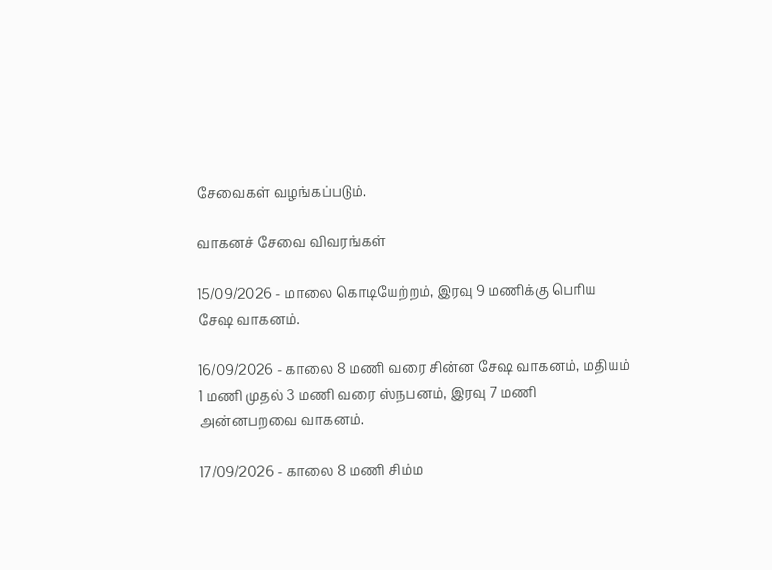சேவைகள் வழங்கப்படும்.

வாகனச் சேவை விவரங்கள்

15/09/2026 - மாலை கொடியேற்றம், இரவு 9 மணிக்கு பெரிய சேஷ வாகனம்.

16/09/2026 - காலை 8 மணி வரை சின்ன சேஷ வாகனம், மதியம் 1 மணி முதல் 3 மணி வரை ஸ்நபனம், இரவு 7 மணி அன்னபறவை வாகனம்.

17/09/2026 - காலை 8 மணி சிம்ம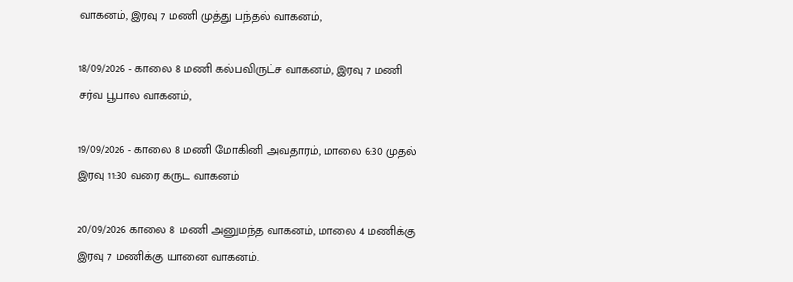வாகனம், இரவு 7 மணி முத்து பந்தல் வாகனம்,

18/09/2026 - காலை 8 மணி கல்பவிருட்ச வாகனம், இரவு 7 மணி சர்வ பூபால வாகனம்,

19/09/2026 - காலை 8 மணி மோகினி அவதாரம், மாலை 6:30 முதல் இரவு 11:30 வரை கருட வாகனம்

20/09/2026 காலை 8 மணி அனுமந்த வாகனம், மாலை 4 மணிக்கு இரவு 7 மணிக்கு யானை வாகனம்.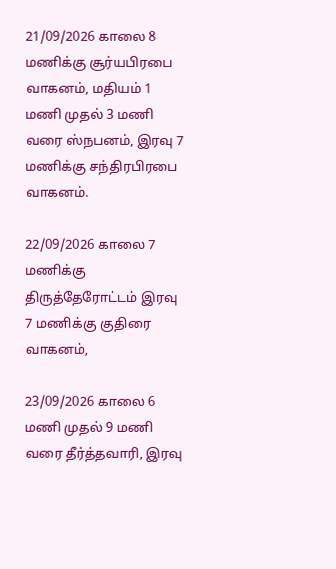21/09/2026 காலை 8 மணிக்கு சூர்யபிரபை வாகனம், மதியம் 1 மணி முதல் 3 மணி வரை ஸ்நபனம், இரவு 7 மணிக்கு சந்திரபிரபை வாகனம்.

22/09/2026 காலை 7 மணிக்கு திருத்தேரோட்டம் இரவு 7 மணிக்கு குதிரை வாகனம்,

23/09/2026 காலை 6 மணி முதல் 9 மணி வரை தீர்த்தவாரி, இரவு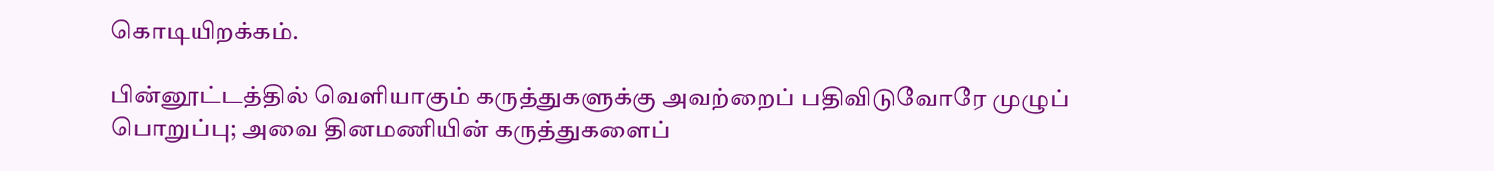கொடியிறக்கம்.

பின்னூட்டத்தில் வெளியாகும் கருத்துகளுக்கு அவற்றைப் பதிவிடுவோரே முழுப் பொறுப்பு; அவை தினமணியின் கருத்துகளைப்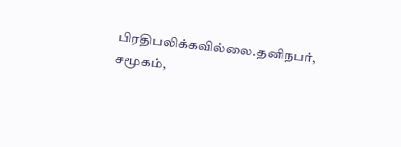பிரதிபலிக்கவில்லை.தனிநபர், சமூகம்,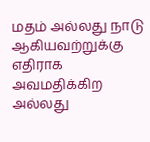மதம் அல்லது நாடு ஆகியவற்றுக்கு எதிராக அவமதிக்கிற அல்லது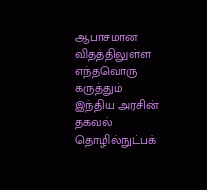ஆபாசமான விதத்திலுள்ள எந்தவொரு கருத்தும் இந்திய அரசின் தகவல் தொழில்நுட்பக்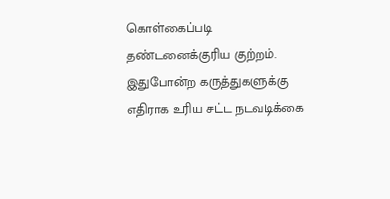கொள்கைப்படி தண்டனைக்குரிய குற்றம். இதுபோன்ற கருத்துகளுக்கு எதிராக உரிய சட்ட நடவடிக்கை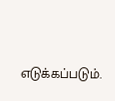எடுக்கப்படும்.